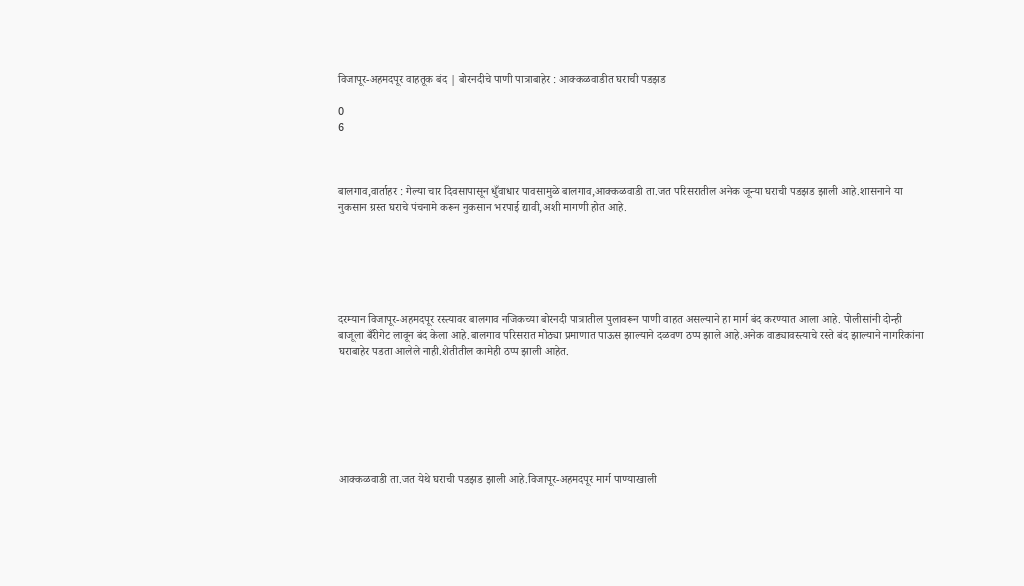विजापूर-अहमदपूर वाहतूक बंद | बोरनदीचे पाणी पात्राबाहेर : आक्कळवाडीत घराची पडझड

0
6



बालगाव,वार्ताहर : गेल्या चार दिवसापासून धुँवाधार पावसामुळे बालगाव,आक्कळवाडी ता.जत परिसरातील अनेक जून्या घराची पडझड झाली आहे.शासनाने या नुकसान ग्रस्त घराचे पंचनामे करून नुकसान भरपाई द्यावी,अशी मागणी होत आहे.






दरम्यान विजापूर-अहमदपूर रस्त्यावर बालगाव नजिकच्या बोरनदी पात्रातील पुलावरून पाणी वाहत असल्याने हा मार्ग बंद करण्यात आला आहे. पोलीसांनी दोन्ही बाजूला बँरीगेट लावून बंद केला आहे.बालगाव परिसरात मोठ्या प्रमाणात पाऊस झाल्याने दळवण ठप्प झाले आहे.अनेक वाड्यावस्त्याचे रस्ते बंद झाल्याने नागरिकांना घराबाहेर पडता आलेले नाही.शेतीतील कामेही ठप्प झाली आहेत.







आक्कळवाडी ता.जत येथे घराची पडझड झाली आहे.विजापूर-अहमदपूर मार्ग पाण्याखाली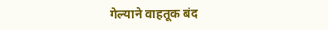गेल्याने वाहतूक बंद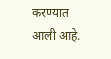करण्यात आली आहे.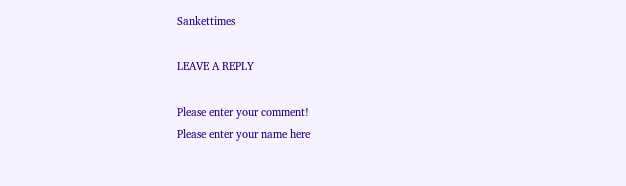Sankettimes

LEAVE A REPLY

Please enter your comment!
Please enter your name here